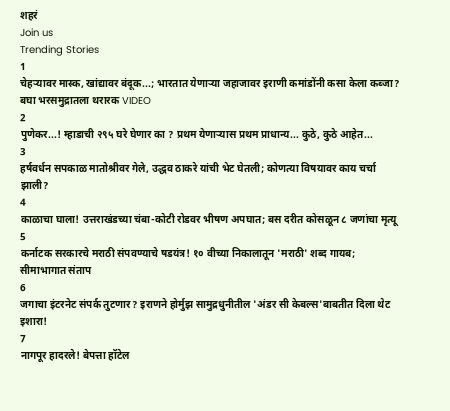शहरं
Join us
Trending Stories
1
चेहऱ्यावर मास्क, खांद्यावर बंदूक...; भारतात येणाऱ्या जहाजावर इराणी कमांडोंनी कसा केला कब्जा? बघा भरसमुद्रातला थरारक VIDEO
2
पुणेकर...! म्हाडाची २९५ घरे घेणार का ? प्रथम येणाऱ्यास प्रथम प्राधान्य... कुठे, कुठे आहेत...
3
हर्षवर्धन सपकाळ मातोश्रीवर गेले, उद्धव ठाकरे यांची भेट घेतली; कोणत्या विषयावर काय चर्चा झाली?
4
काळाचा घाला! उत्तराखंडच्या चंबा-कोटी रोडवर भीषण अपघात; बस दरीत कोसळून ८ जणांचा मृत्यू
5
कर्नाटक सरकारचे मराठी संपवण्याचे षडयंत्र! १० वीच्या निकालातून 'मराठी' शब्द गायब; सीमाभागात संताप
6
जगाचा इंटरनेट संपर्क तुटणार? इराणने होर्मुझ सामुद्रधुनीतील 'अंडर सी केबल्स'बाबतीत दिला थेट इशारा!
7
नागपूर हादरले! बेपत्ता हॉटेल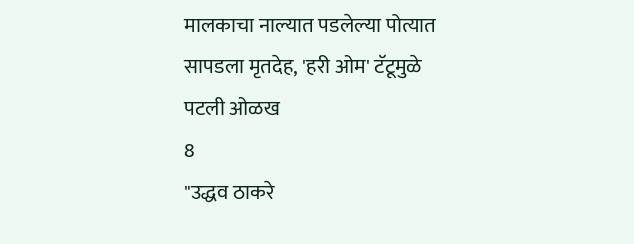मालकाचा नाल्यात पडलेल्या पोत्यात सापडला मृतदेह, 'हरी ओम' टॅटूमुळे पटली ओळख
8
"उद्धव ठाकरे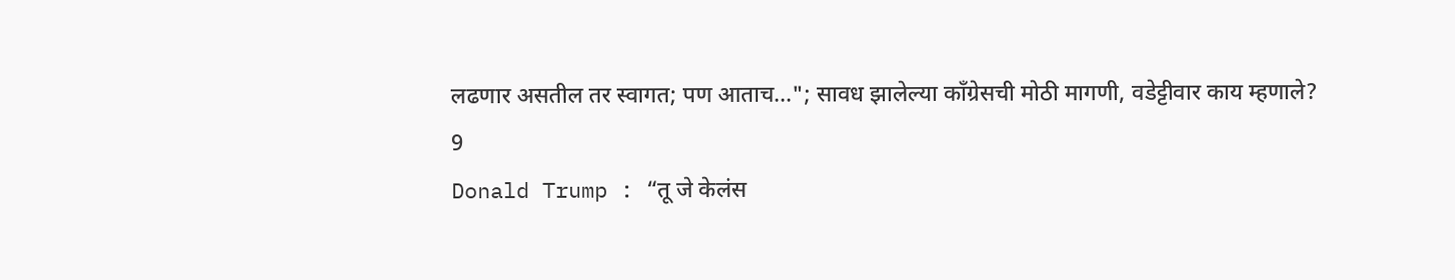लढणार असतील तर स्वागत; पण आताच..."; सावध झालेल्या काँग्रेसची मोठी मागणी, वडेट्टीवार काय म्हणाले?
9
Donald Trump : “तू जे केलंस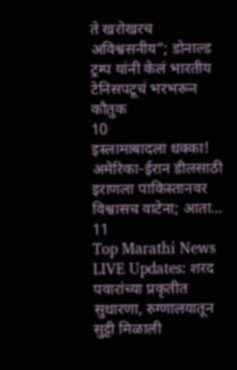ते खरोखरच अविश्वसनीय”; डोनाल्ड ट्रम्प यांनी केलं भारतीय टेनिसपटूचं भरभरून कौतुक
10
इस्लामाबादला धक्का! अमेरिका-ईरान डीलसाठी इराणला पाकिस्तानवर विश्वासच वाटेना; आता...
11
Top Marathi News LIVE Updates: शरद पवारांच्या प्रकृतीत सुधारणा, रुग्णालयातून सुट्टी मिळाली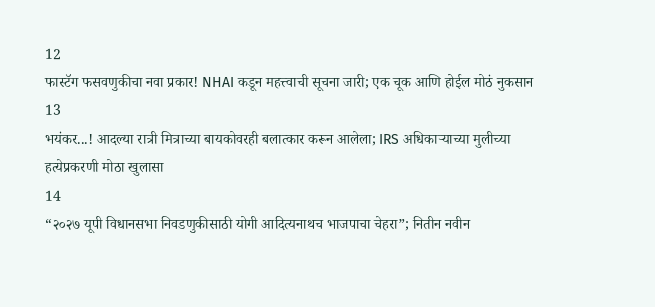12
फास्टॅग फसवणुकीचा नवा प्रकार! NHAI कडून महत्त्वाची सूचना जारी; एक चूक आणि होईल मोठं नुकसान
13
भयंकर...! आदल्या रात्री मित्राच्या बायकोवरही बलात्कार करून आलेला; IRS अधिकाऱ्याच्या मुलीच्या हत्येप्रकरणी मोठा खुलासा
14
“२०२७ यूपी विधानसभा निवडणुकीसाठी योगी आदित्यनाथच भाजपाचा चेहरा”; नितीन नवीन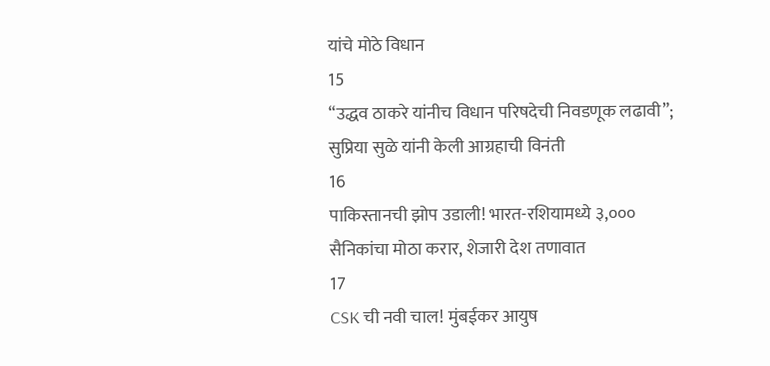यांचे मोठे विधान
15
“उद्धव ठाकरे यांनीच विधान परिषदेची निवडणूक लढावी”; सुप्रिया सुळे यांनी केली आग्रहाची विनंती
16
पाकिस्तानची झोप उडाली! भारत-रशियामध्ये ३,००० सैनिकांचा मोठा करार, शेजारी देश तणावात
17
CSK ची नवी चाल! मुंबईकर आयुष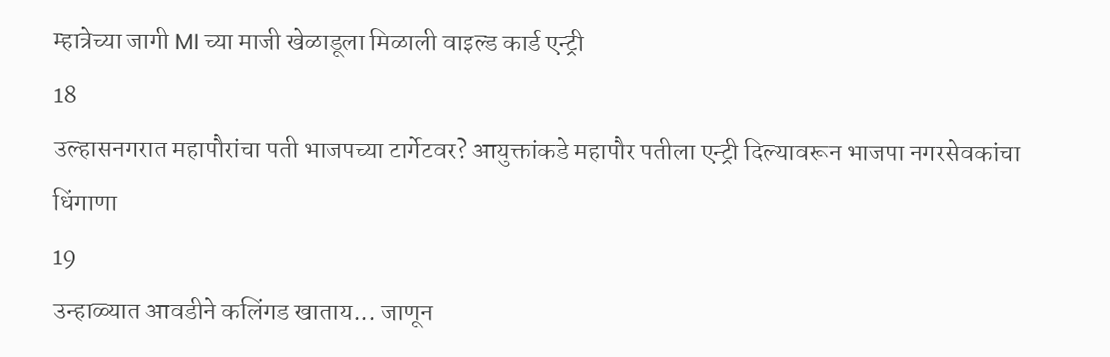म्हात्रेच्या जागी MI च्या माजी खेळाडूला मिळाली वाइल्ड कार्ड एन्ट्री
18
उल्हासनगरात महापौरांचा पती भाजपच्या टार्गेटवर? आयुक्तांकडे महापौर पतीला एन्ट्री दिल्यावरून भाजपा नगरसेवकांचा धिंगाणा
19
उन्हाळ्यात आवडीने कलिंगड खाताय... जाणून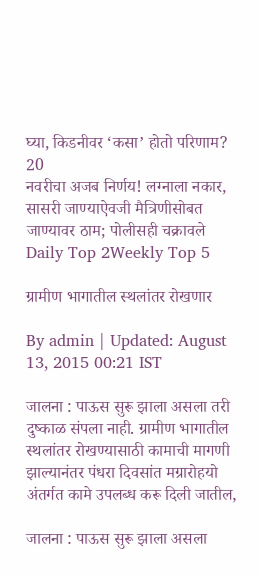घ्या, किडनीवर ‘कसा’ होतो परिणाम?
20
नवरीचा अजब निर्णय! लग्नाला नकार, सासरी जाण्याऐवजी मैत्रिणीसोबत जाण्यावर ठाम; पोलीसही चक्रावले
Daily Top 2Weekly Top 5

ग्रामीण भागातील स्थलांतर रोखणार

By admin | Updated: August 13, 2015 00:21 IST

जालना : पाऊस सुरू झाला असला तरी दुष्काळ संपला नाही. ग्रामीण भागातील स्थलांतर रोखण्यासाठी कामाची मागणी झाल्यानंतर पंधरा दिवसांत मग्रारोहयो अंतर्गत कामे उपलब्ध करू दिली जातील,

जालना : पाऊस सुरू झाला असला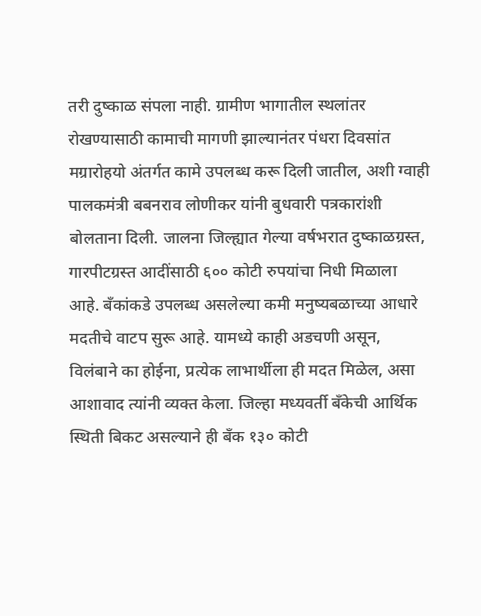तरी दुष्काळ संपला नाही. ग्रामीण भागातील स्थलांतर रोखण्यासाठी कामाची मागणी झाल्यानंतर पंधरा दिवसांत मग्रारोहयो अंतर्गत कामे उपलब्ध करू दिली जातील, अशी ग्वाही पालकमंत्री बबनराव लोणीकर यांनी बुधवारी पत्रकारांशी बोलताना दिली. जालना जिल्ह्यात गेल्या वर्षभरात दुष्काळग्रस्त, गारपीटग्रस्त आदींसाठी ६०० कोटी रुपयांचा निधी मिळाला आहे. बँकांकडे उपलब्ध असलेल्या कमी मनुष्यबळाच्या आधारे मदतीचे वाटप सुरू आहे. यामध्ये काही अडचणी असून, विलंबाने का होईना, प्रत्येक लाभार्थीला ही मदत मिळेल, असा आशावाद त्यांनी व्यक्त केला. जिल्हा मध्यवर्ती बँकेची आर्थिक स्थिती बिकट असल्याने ही बँक १३० कोटी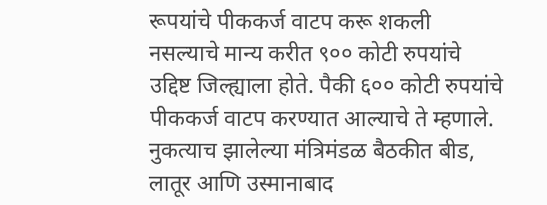रूपयांचे पीककर्ज वाटप करू शकली नसल्याचे मान्य करीत ९०० कोटी रुपयांचे उद्दिष्ट जिल्ह्याला होते. पैकी ६०० कोटी रुपयांचे पीककर्ज वाटप करण्यात आल्याचे ते म्हणाले. नुकत्याच झालेल्या मंत्रिमंडळ बैठकीत बीड, लातूर आणि उस्मानाबाद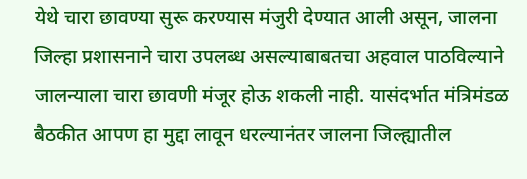येथे चारा छावण्या सुरू करण्यास मंजुरी देण्यात आली असून, जालना जिल्हा प्रशासनाने चारा उपलब्ध असल्याबाबतचा अहवाल पाठविल्याने जालन्याला चारा छावणी मंजूर होऊ शकली नाही. यासंदर्भात मंत्रिमंडळ बैठकीत आपण हा मुद्दा लावून धरल्यानंतर जालना जिल्ह्यातील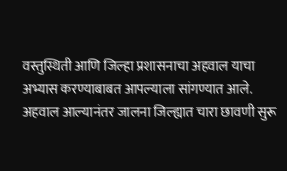वस्तुस्थिती आणि जिल्हा प्रशासनाचा अहवाल याचा अभ्यास करण्याबाबत आपल्याला सांगण्यात आले. अहवाल आल्यानंतर जालना जिल्ह्यात चारा छावणी सुरू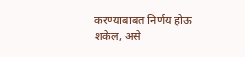करण्याबाबत निर्णय होऊ शकेल, असे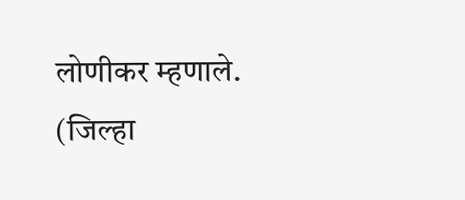लोणीकर म्हणाले. (जिल्हा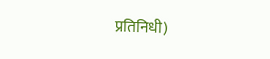प्रतिनिधी)